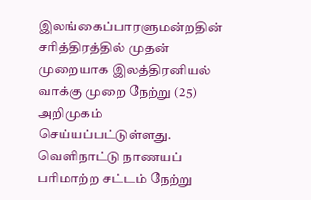இலங்கைப்பாரளுமன்றதின் சரித்திரத்தில் முதன் முறையாக இலத்திரனியல் வாக்கு முறை நேற்று (25) அறிமுகம் செய்யப்பட்டுள்ளது.
வெளிநாட்டு நாணயப் பரிமாற்ற சட்டம் நேற்று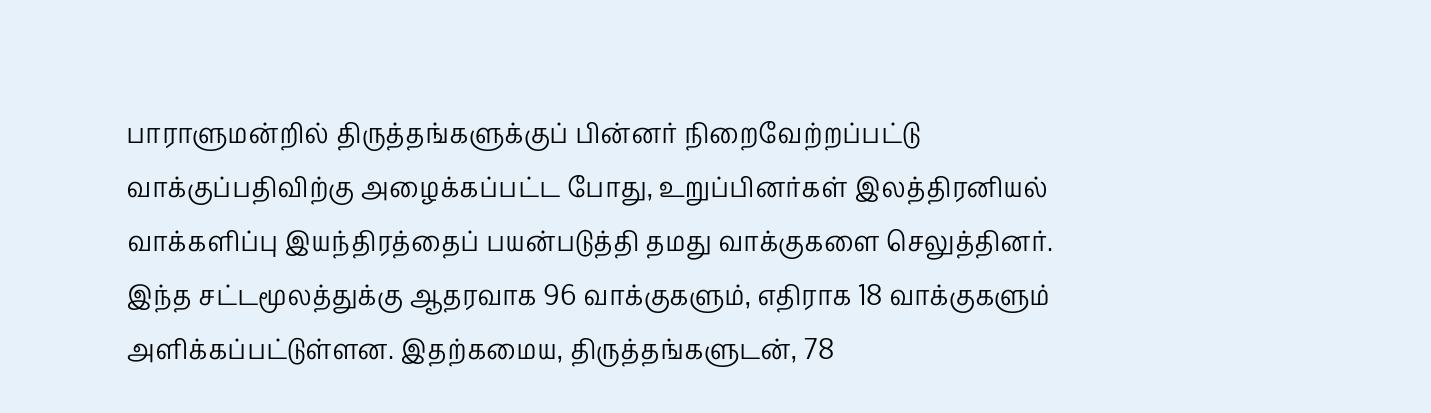பாராளுமன்றில் திருத்தங்களுக்குப் பின்னர் நிறைவேற்றப்பட்டு வாக்குப்பதிவிற்கு அழைக்கப்பட்ட போது, உறுப்பினர்கள் இலத்திரனியல் வாக்களிப்பு இயந்திரத்தைப் பயன்படுத்தி தமது வாக்குகளை செலுத்தினர்.
இந்த சட்டமூலத்துக்கு ஆதரவாக 96 வாக்குகளும், எதிராக 18 வாக்குகளும் அளிக்கப்பட்டுள்ளன. இதற்கமைய, திருத்தங்களுடன், 78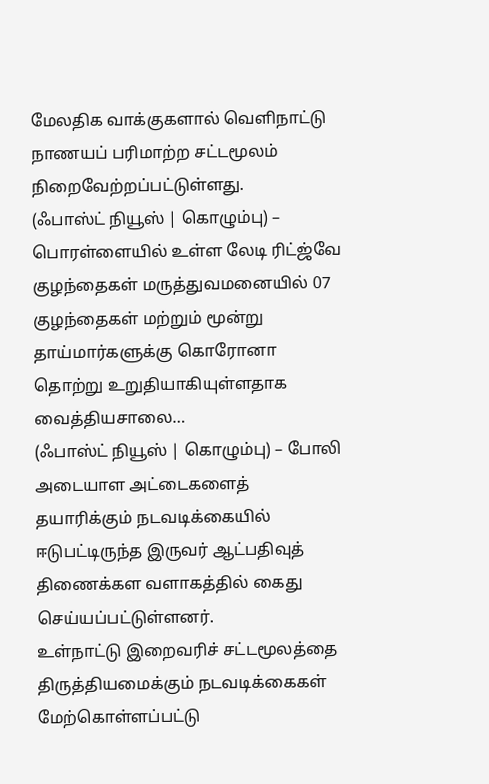மேலதிக வாக்குகளால் வெளிநாட்டு நாணயப் பரிமாற்ற சட்டமூலம் நிறைவேற்றப்பட்டுள்ளது.
(ஃபாஸ்ட் நியூஸ் | கொழும்பு) – பொரள்ளையில் உள்ள லேடி ரிட்ஜ்வே குழந்தைகள் மருத்துவமனையில் 07 குழந்தைகள் மற்றும் மூன்று தாய்மார்களுக்கு கொரோனா தொற்று உறுதியாகியுள்ளதாக வைத்தியசாலை…
(ஃபாஸ்ட் நியூஸ் | கொழும்பு) – போலி அடையாள அட்டைகளைத் தயாரிக்கும் நடவடிக்கையில் ஈடுபட்டிருந்த இருவர் ஆட்பதிவுத் திணைக்கள வளாகத்தில் கைது செய்யப்பட்டுள்ளனர்.
உள்நாட்டு இறைவரிச் சட்டமூலத்தை திருத்தியமைக்கும் நடவடிக்கைகள் மேற்கொள்ளப்பட்டு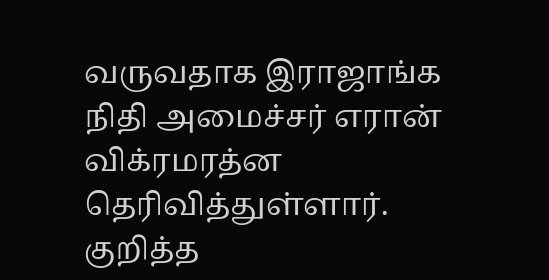வருவதாக இராஜாங்க நிதி அமைச்சர் எரான் விக்ரமரத்ன தெரிவித்துள்ளார். குறித்த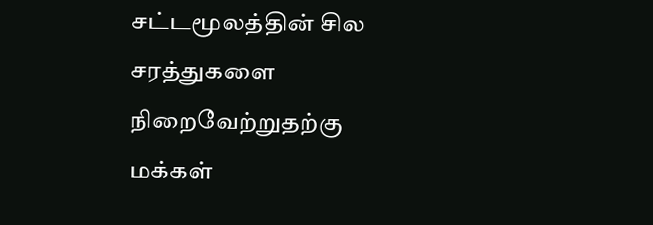சட்டமூலத்தின் சில சரத்துகளை நிறைவேற்றுதற்கு மக்கள்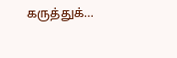கருத்துக்…